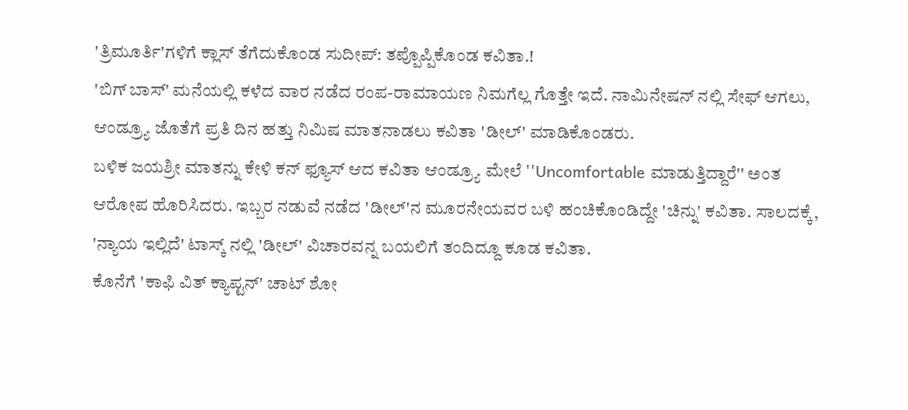'ತ್ರಿಮೂರ್ತಿ'ಗಳಿಗೆ ಕ್ಲಾಸ್ ತೆಗೆದುಕೊಂಡ ಸುದೀಪ್: ತಪ್ಪೊಪ್ಪಿಕೊಂಡ ಕವಿತಾ.!
'ಬಿಗ್ ಬಾಸ್' ಮನೆಯಲ್ಲಿ ಕಳೆದ ವಾರ ನಡೆದ ರಂಪ-ರಾಮಾಯಣ ನಿಮಗೆಲ್ಲ ಗೊತ್ತೇ ಇದೆ. ನಾಮಿನೇಷನ್ ನಲ್ಲಿ ಸೇಫ್ ಆಗಲು, ಆಂಡ್ರ್ಯೂ ಜೊತೆಗೆ ಪ್ರತಿ ದಿನ ಹತ್ತು ನಿಮಿಷ ಮಾತನಾಡಲು ಕವಿತಾ 'ಡೀಲ್' ಮಾಡಿಕೊಂಡರು.
ಬಳಿಕ ಜಯಶ್ರೀ ಮಾತನ್ನು ಕೇಳಿ ಕನ್ ಫ್ಯೂಸ್ ಆದ ಕವಿತಾ ಆಂಡ್ರ್ಯೂ ಮೇಲೆ ''Uncomfortable ಮಾಡುತ್ತಿದ್ದಾರೆ'' ಅಂತ ಆರೋಪ ಹೊರಿಸಿದರು. ಇಬ್ಬರ ನಡುವೆ ನಡೆದ 'ಡೀಲ್'ನ ಮೂರನೇಯವರ ಬಳಿ ಹಂಚಿಕೊಂಡಿದ್ದೇ 'ಚಿನ್ನು' ಕವಿತಾ. ಸಾಲದಕ್ಕೆ, 'ನ್ಯಾಯ ಇಲ್ಲಿದೆ' ಟಾಸ್ಕ್ ನಲ್ಲಿ 'ಡೀಲ್' ವಿಚಾರವನ್ನ ಬಯಲಿಗೆ ತಂದಿದ್ದೂ ಕೂಡ ಕವಿತಾ.
ಕೊನೆಗೆ 'ಕಾಫಿ ವಿತ್ ಕ್ಯಾಪ್ಟನ್' ಚಾಟ್ ಶೋ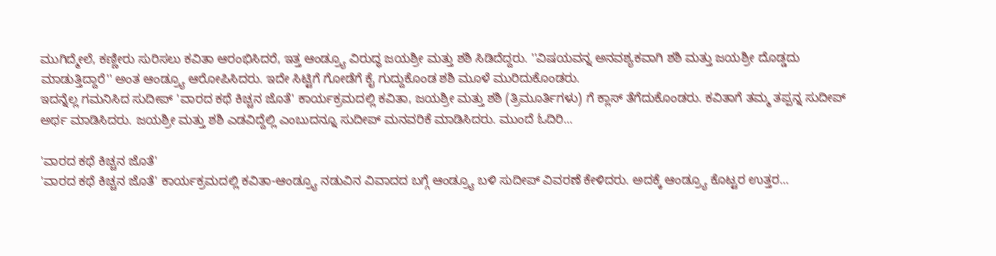ಮುಗಿದ್ಮೇಲೆ, ಕಣ್ಣೀರು ಸುರಿಸಲು ಕವಿತಾ ಆರಂಭಿಸಿದರೆ, ಇತ್ತ ಆಂಡ್ರ್ಯೂ ವಿರುದ್ಧ ಜಯಶ್ರೀ ಮತ್ತು ಶಶಿ ಸಿಡಿದೆದ್ದರು. ''ವಿಷಯವನ್ನ ಅನವಶ್ಯಕವಾಗಿ ಶಶಿ ಮತ್ತು ಜಯಶ್ರೀ ದೊಡ್ಡದು ಮಾಡುತ್ತಿದ್ದಾರೆ'' ಅಂತ ಆಂಡ್ರ್ಯೂ ಆರೋಪಿಸಿದರು. ಇದೇ ಸಿಟ್ಟಿಗೆ ಗೋಡೆಗೆ ಕೈ ಗುದ್ದುಕೊಂಡ ಶಶಿ ಮೂಳೆ ಮುರಿದುಕೊಂಡರು.
ಇದನ್ನೆಲ್ಲ ಗಮನಿಸಿದ ಸುದೀಪ್ 'ವಾರದ ಕಥೆ ಕಿಚ್ಚನ ಜೊತೆ' ಕಾರ್ಯಕ್ರಮದಲ್ಲಿ ಕವಿತಾ, ಜಯಶ್ರೀ ಮತ್ತು ಶಶಿ (ತ್ರಿಮೂರ್ತಿಗಳು) ಗೆ ಕ್ಲಾಸ್ ತೆಗೆದುಕೊಂಡರು. ಕವಿತಾಗೆ ತಮ್ಮ ತಪ್ಪನ್ನ ಸುದೀಪ್ ಅರ್ಥ ಮಾಡಿಸಿದರು. ಜಯಶ್ರೀ ಮತ್ತು ಶಶಿ ಎಡವಿದ್ದೆಲ್ಲಿ ಎಂಬುದನ್ನೂ ಸುದೀಪ್ ಮನವರಿಕೆ ಮಾಡಿಸಿದರು. ಮುಂದೆ ಓದಿರಿ...

'ವಾರದ ಕಥೆ ಕಿಚ್ಚನ ಜೊತೆ'
'ವಾರದ ಕಥೆ ಕಿಚ್ಚನ ಜೊತೆ' ಕಾರ್ಯಕ್ರಮದಲ್ಲಿ ಕವಿತಾ-ಆಂಡ್ರ್ಯೂ ನಡುವಿನ ವಿವಾದದ ಬಗ್ಗೆ ಆಂಡ್ರ್ಯೂ ಬಳಿ ಸುದೀಪ್ ವಿವರಣೆ ಕೇಳಿದರು. ಅದಕ್ಕೆ ಆಂಡ್ರ್ಯೂ ಕೊಟ್ಟರ ಉತ್ತರ...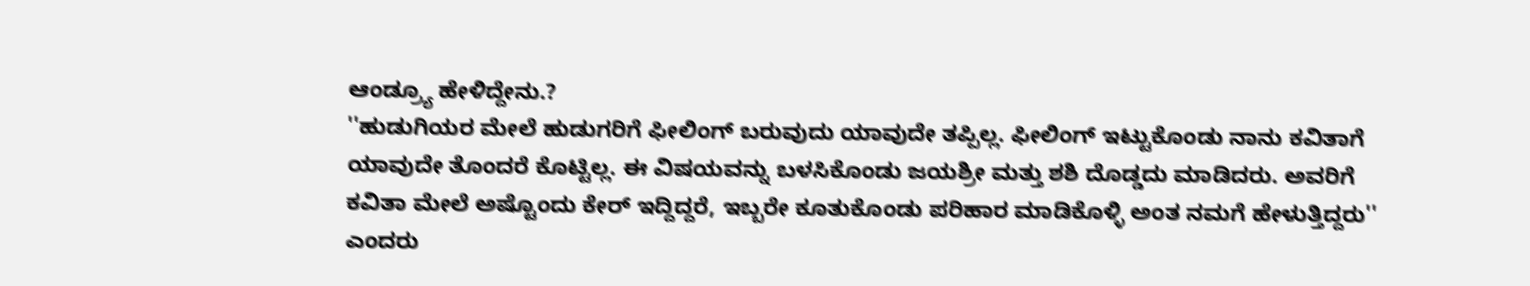ಆಂಡ್ರ್ಯೂ ಹೇಳಿದ್ದೇನು.?
''ಹುಡುಗಿಯರ ಮೇಲೆ ಹುಡುಗರಿಗೆ ಫೀಲಿಂಗ್ ಬರುವುದು ಯಾವುದೇ ತಪ್ಪಿಲ್ಲ. ಫೀಲಿಂಗ್ ಇಟ್ಟುಕೊಂಡು ನಾನು ಕವಿತಾಗೆ ಯಾವುದೇ ತೊಂದರೆ ಕೊಟ್ಟಿಲ್ಲ. ಈ ವಿಷಯವನ್ನು ಬಳಸಿಕೊಂಡು ಜಯಶ್ರೀ ಮತ್ತು ಶಶಿ ದೊಡ್ಡದು ಮಾಡಿದರು. ಅವರಿಗೆ ಕವಿತಾ ಮೇಲೆ ಅಷ್ಟೊಂದು ಕೇರ್ ಇದ್ದಿದ್ದರೆ, ಇಬ್ಬರೇ ಕೂತುಕೊಂಡು ಪರಿಹಾರ ಮಾಡಿಕೊಳ್ಳಿ ಅಂತ ನಮಗೆ ಹೇಳುತ್ತಿದ್ದರು'' ಎಂದರು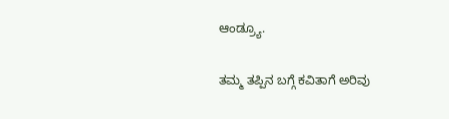ಆಂಡ್ರ್ಯೂ.

ತಮ್ಮ ತಪ್ಪಿನ ಬಗ್ಗೆ ಕವಿತಾಗೆ ಅರಿವು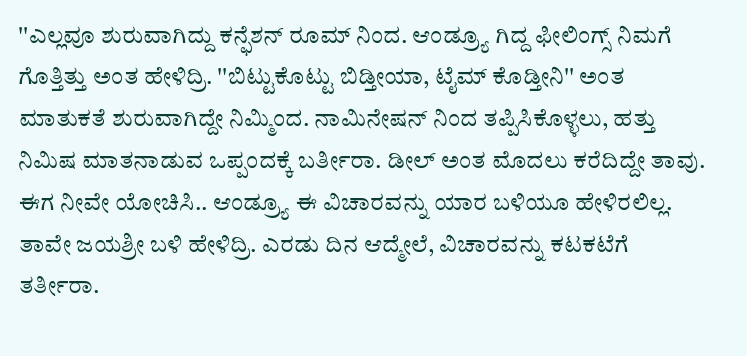''ಎಲ್ಲವೂ ಶುರುವಾಗಿದ್ದು ಕನ್ಫೆಶನ್ ರೂಮ್ ನಿಂದ. ಆಂಡ್ರ್ಯೂ ಗಿದ್ದ ಫೀಲಿಂಗ್ಸ್ ನಿಮಗೆ ಗೊತ್ತಿತ್ತು ಅಂತ ಹೇಳಿದ್ರಿ. ''ಬಿಟ್ಟುಕೊಟ್ಟು ಬಿಡ್ತೀಯಾ, ಟೈಮ್ ಕೊಡ್ತೀನಿ'' ಅಂತ ಮಾತುಕತೆ ಶುರುವಾಗಿದ್ದೇ ನಿಮ್ಮಿಂದ. ನಾಮಿನೇಷನ್ ನಿಂದ ತಪ್ಪಿಸಿಕೊಳ್ಳಲು, ಹತ್ತು ನಿಮಿಷ ಮಾತನಾಡುವ ಒಪ್ಪಂದಕ್ಕೆ ಬರ್ತೀರಾ. ಡೀಲ್ ಅಂತ ಮೊದಲು ಕರೆದಿದ್ದೇ ತಾವು. ಈಗ ನೀವೇ ಯೋಚಿಸಿ.. ಆಂಡ್ರ್ಯೂ ಈ ವಿಚಾರವನ್ನು ಯಾರ ಬಳಿಯೂ ಹೇಳಿರಲಿಲ್ಲ. ತಾವೇ ಜಯಶ್ರೀ ಬಳಿ ಹೇಳಿದ್ರಿ. ಎರಡು ದಿನ ಆದ್ಮೇಲೆ, ವಿಚಾರವನ್ನು ಕಟಕಟೆಗೆ ತರ್ತೀರಾ.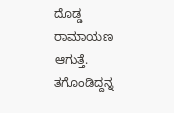ದೊಡ್ಡ ರಾಮಾಯಣ ಆಗುತ್ತೆ. ತಗೊಂಡಿದ್ದನ್ನ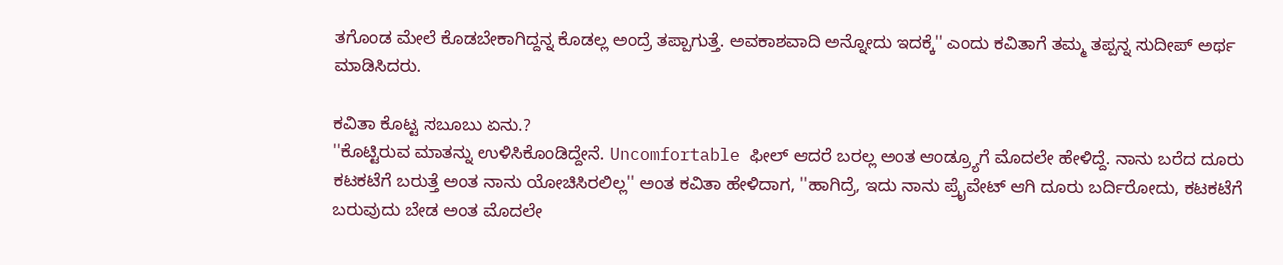ತಗೊಂಡ ಮೇಲೆ ಕೊಡಬೇಕಾಗಿದ್ದನ್ನ ಕೊಡಲ್ಲ ಅಂದ್ರೆ ತಪ್ಪಾಗುತ್ತೆ. ಅವಕಾಶವಾದಿ ಅನ್ನೋದು ಇದಕ್ಕೆ'' ಎಂದು ಕವಿತಾಗೆ ತಮ್ಮ ತಪ್ಪನ್ನ ಸುದೀಪ್ ಅರ್ಥ ಮಾಡಿಸಿದರು.

ಕವಿತಾ ಕೊಟ್ಟ ಸಬೂಬು ಏನು.?
''ಕೊಟ್ಟಿರುವ ಮಾತನ್ನು ಉಳಿಸಿಕೊಂಡಿದ್ದೇನೆ. Uncomfortable ಫೀಲ್ ಆದರೆ ಬರಲ್ಲ ಅಂತ ಆಂಡ್ರ್ಯೂಗೆ ಮೊದಲೇ ಹೇಳಿದ್ದೆ. ನಾನು ಬರೆದ ದೂರು ಕಟಕಟೆಗೆ ಬರುತ್ತೆ ಅಂತ ನಾನು ಯೋಚಿಸಿರಲಿಲ್ಲ'' ಅಂತ ಕವಿತಾ ಹೇಳಿದಾಗ, ''ಹಾಗಿದ್ರೆ, ಇದು ನಾನು ಪ್ರೈವೇಟ್ ಆಗಿ ದೂರು ಬರ್ದಿರೋದು, ಕಟಕಟೆಗೆ ಬರುವುದು ಬೇಡ ಅಂತ ಮೊದಲೇ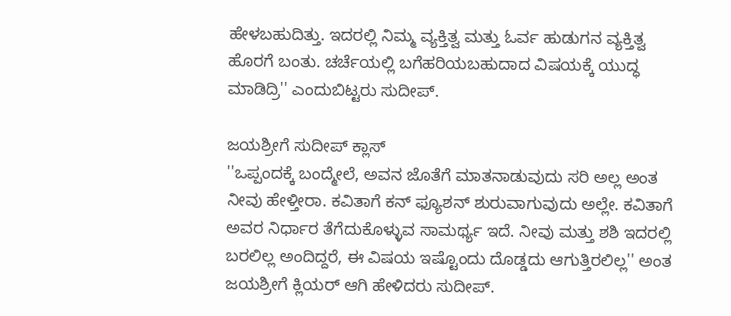ಹೇಳಬಹುದಿತ್ತು. ಇದರಲ್ಲಿ ನಿಮ್ಮ ವ್ಯಕ್ತಿತ್ವ ಮತ್ತು ಓರ್ವ ಹುಡುಗನ ವ್ಯಕ್ತಿತ್ವ ಹೊರಗೆ ಬಂತು. ಚರ್ಚೆಯಲ್ಲಿ ಬಗೆಹರಿಯಬಹುದಾದ ವಿಷಯಕ್ಕೆ ಯುದ್ಧ ಮಾಡಿದ್ರಿ'' ಎಂದುಬಿಟ್ಟರು ಸುದೀಪ್.

ಜಯಶ್ರೀಗೆ ಸುದೀಪ್ ಕ್ಲಾಸ್
''ಒಪ್ಪಂದಕ್ಕೆ ಬಂದ್ಮೇಲೆ, ಅವನ ಜೊತೆಗೆ ಮಾತನಾಡುವುದು ಸರಿ ಅಲ್ಲ ಅಂತ ನೀವು ಹೇಳ್ತೀರಾ. ಕವಿತಾಗೆ ಕನ್ ಫ್ಯೂಶನ್ ಶುರುವಾಗುವುದು ಅಲ್ಲೇ. ಕವಿತಾಗೆ ಅವರ ನಿರ್ಧಾರ ತೆಗೆದುಕೊಳ್ಳುವ ಸಾಮರ್ಥ್ಯ ಇದೆ. ನೀವು ಮತ್ತು ಶಶಿ ಇದರಲ್ಲಿ ಬರಲಿಲ್ಲ ಅಂದಿದ್ದರೆ, ಈ ವಿಷಯ ಇಷ್ಟೊಂದು ದೊಡ್ಡದು ಆಗುತ್ತಿರಲಿಲ್ಲ'' ಅಂತ ಜಯಶ್ರೀಗೆ ಕ್ಲಿಯರ್ ಆಗಿ ಹೇಳಿದರು ಸುದೀಪ್.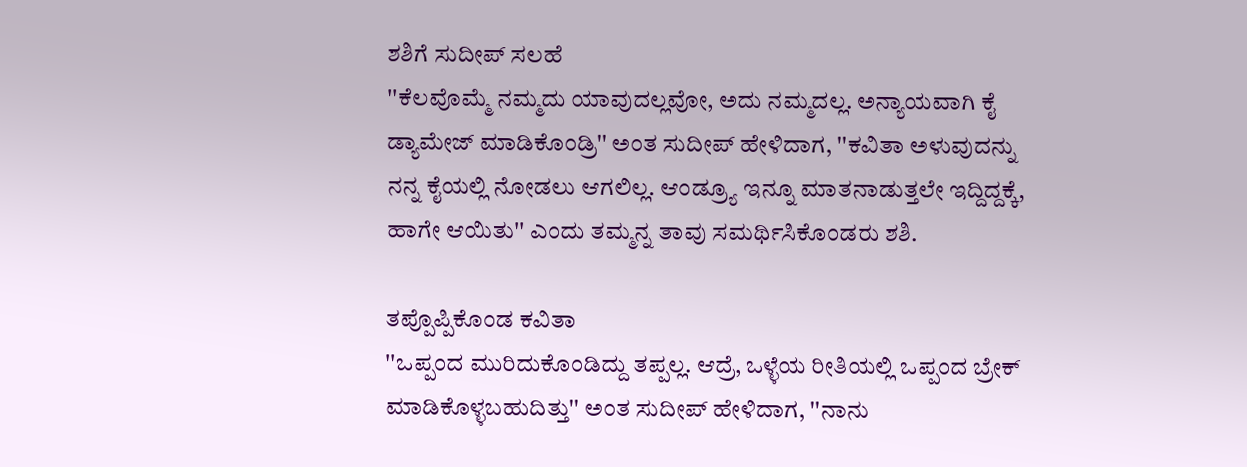ಶಶಿಗೆ ಸುದೀಪ್ ಸಲಹೆ
''ಕೆಲವೊಮ್ಮೆ ನಮ್ಮದು ಯಾವುದಲ್ಲವೋ, ಅದು ನಮ್ಮದಲ್ಲ. ಅನ್ಯಾಯವಾಗಿ ಕೈ ಡ್ಯಾಮೇಜ್ ಮಾಡಿಕೊಂಡ್ರಿ'' ಅಂತ ಸುದೀಪ್ ಹೇಳಿದಾಗ, ''ಕವಿತಾ ಅಳುವುದನ್ನು ನನ್ನ ಕೈಯಲ್ಲಿ ನೋಡಲು ಆಗಲಿಲ್ಲ. ಆಂಡ್ರ್ಯೂ ಇನ್ನೂ ಮಾತನಾಡುತ್ತಲೇ ಇದ್ದಿದ್ದಕ್ಕೆ, ಹಾಗೇ ಆಯಿತು'' ಎಂದು ತಮ್ಮನ್ನ ತಾವು ಸಮರ್ಥಿಸಿಕೊಂಡರು ಶಶಿ.

ತಪ್ಪೊಪ್ಪಿಕೊಂಡ ಕವಿತಾ
''ಒಪ್ಪಂದ ಮುರಿದುಕೊಂಡಿದ್ದು ತಪ್ಪಲ್ಲ. ಆದ್ರೆ, ಒಳ್ಳೆಯ ರೀತಿಯಲ್ಲಿ ಒಪ್ಪಂದ ಬ್ರೇಕ್ ಮಾಡಿಕೊಳ್ಳಬಹುದಿತ್ತು'' ಅಂತ ಸುದೀಪ್ ಹೇಳಿದಾಗ, ''ನಾನು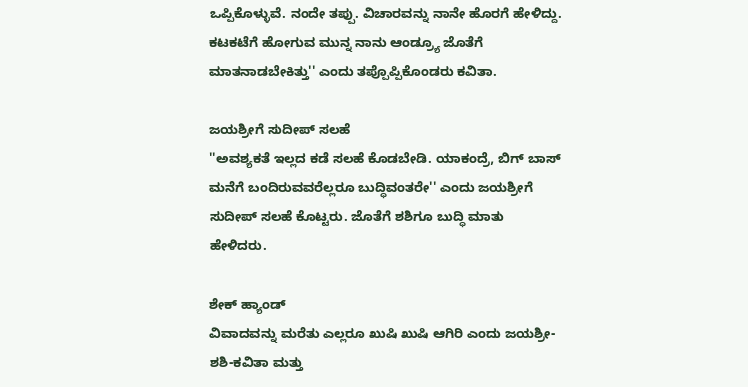ಒಪ್ಪಿಕೊಳ್ಳುವೆ. ನಂದೇ ತಪ್ಪು. ವಿಚಾರವನ್ನು ನಾನೇ ಹೊರಗೆ ಹೇಳಿದ್ದು. ಕಟಕಟೆಗೆ ಹೋಗುವ ಮುನ್ನ ನಾನು ಆಂಡ್ರ್ಯೂ ಜೊತೆಗೆ ಮಾತನಾಡಬೇಕಿತ್ತು'' ಎಂದು ತಪ್ಪೊಪ್ಪಿಕೊಂಡರು ಕವಿತಾ.

ಜಯಶ್ರೀಗೆ ಸುದೀಪ್ ಸಲಹೆ
''ಅವಶ್ಯಕತೆ ಇಲ್ಲದ ಕಡೆ ಸಲಹೆ ಕೊಡಬೇಡಿ. ಯಾಕಂದ್ರೆ, ಬಿಗ್ ಬಾಸ್ ಮನೆಗೆ ಬಂದಿರುವವರೆಲ್ಲರೂ ಬುದ್ಧಿವಂತರೇ'' ಎಂದು ಜಯಶ್ರೀಗೆ ಸುದೀಪ್ ಸಲಹೆ ಕೊಟ್ಟರು. ಜೊತೆಗೆ ಶಶಿಗೂ ಬುದ್ಧಿ ಮಾತು ಹೇಳಿದರು.

ಶೇಕ್ ಹ್ಯಾಂಡ್
ವಿವಾದವನ್ನು ಮರೆತು ಎಲ್ಲರೂ ಖುಷಿ ಖುಷಿ ಆಗಿರಿ ಎಂದು ಜಯಶ್ರೀ-ಶಶಿ-ಕವಿತಾ ಮತ್ತು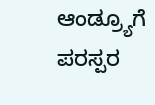ಆಂಡ್ರ್ಯೂಗೆ ಪರಸ್ಪರ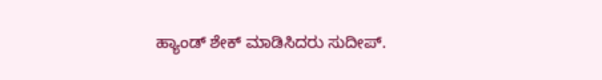ಹ್ಯಾಂಡ್ ಶೇಕ್ ಮಾಡಿಸಿದರು ಸುದೀಪ್.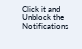Click it and Unblock the Notifications